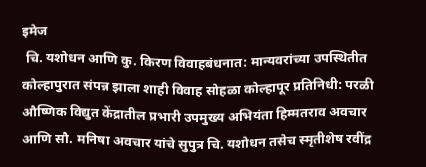इमेज
 चि. यशोधन आणि कु. किरण विवाहबंधनात: मान्यवरांच्या उपस्थितीत कोल्हापुरात संपन्न झाला शाही विवाह सोहळा कोल्हापूर प्रतिनिधी: परळी औष्णिक विद्युत केंद्रातील प्रभारी उपमुख्य अभियंता हिम्मतराव अवचार आणि सौ. मनिषा अवचार यांचे सुपुत्र चि. यशोधन तसेच स्मृतीशेष रवींद्र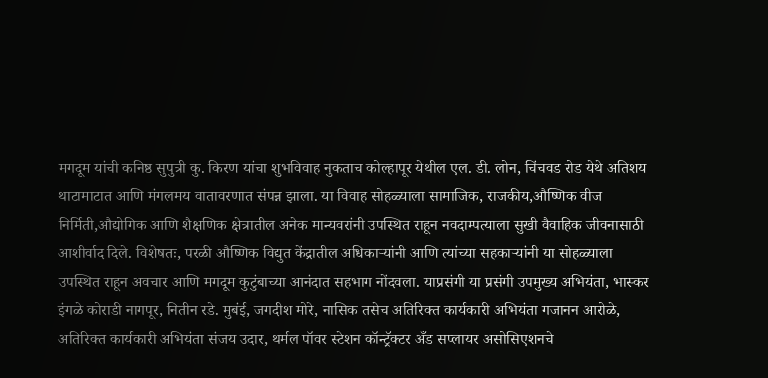मगदूम यांची कनिष्ठ सुपुत्री कु. किरण यांचा शुभविवाह नुकताच कोल्हापूर येथील एल. डी. लोन, चिंचवड रोड येथे अतिशय थाटामाटात आणि मंगलमय वातावरणात संपन्न झाला. या विवाह सोहळ्याला सामाजिक, राजकीय,औष्णिक वीज निर्मिती,औद्योगिक आणि शैक्षणिक क्षेत्रातील अनेक मान्यवरांनी उपस्थित राहून नवदाम्पत्याला सुखी वैवाहिक जीवनासाठी आशीर्वाद दिले. विशेषतः, परळी औष्णिक विद्युत केंद्रातील अधिकाऱ्यांनी आणि त्यांच्या सहकाऱ्यांनी या सोहळ्याला उपस्थित राहून अवचार आणि मगदूम कुटुंबाच्या आनंदात सहभाग नोंदवला. याप्रसंगी या प्रसंगी उपमुख्य अभियंता, भास्कर इंगळे कोराडी नागपूर, नितीन रडे. मुबंई, जगदीश मोरे, नासिक तसेच अतिरिक्त कार्यकारी अभियंता गजानन आरोळे, अतिरिक्त कार्यकारी अभियंता संजय उदार, थर्मल पॉवर स्टेशन कॉन्ट्रॅक्टर अँड सप्लायर असोसिएशनचे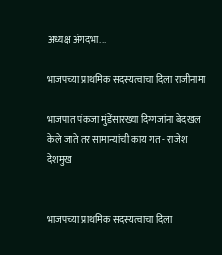अध्यक्ष अंगदभा...

भाजपच्या प्राथमिक सदस्यत्वाचा दिला राजीनामा

भाजपात पंकजा मुंडेंसारख्या दिग्गजांना बेदखल केले जाते तर सामान्यांची काय गत - राजेश देशमुख


भाजपच्या प्राथमिक सदस्यत्वाचा दिला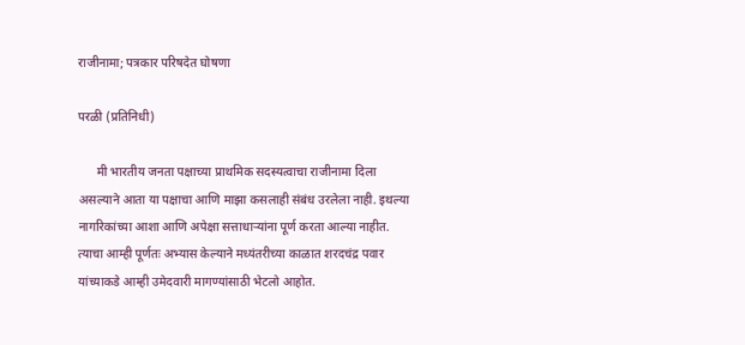राजीनामा; पत्रकार परिषदेत घोषणा

परळी (प्रतिनिधी)

      मी भारतीय जनता पक्षाच्या प्राथमिक सदस्यत्वाचा राजीनामा दिला असल्याने आता या पक्षाचा आणि माझा कसलाही संबंध उरलेला नाही. इथल्या नागरिकांच्या आशा आणि अपेक्षा सत्ताधाऱ्यांना पूर्ण करता आल्या नाहीत. त्याचा आम्ही पूर्णतः अभ्यास केल्याने मध्यंतरीच्या काळात शरदचंद्र पवार यांच्याकडे आम्ही उमेदवारी मागण्यांसाठी भेटलो आहोत.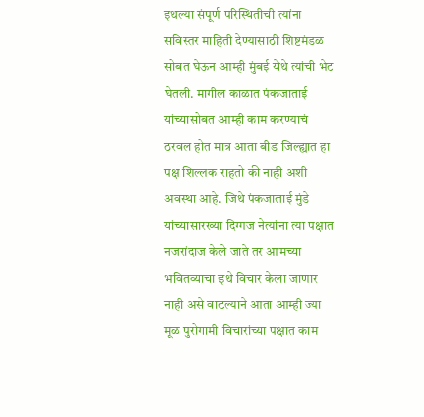इथल्या संपूर्ण परिस्थितीची त्यांना सविस्तर माहिती देण्यासाठी शिष्टमंडळ सोबत घेऊन आम्ही मुंबई येथे त्यांची भेट घेतली. मागील काळात पंकजाताई यांच्यासोबत आम्ही काम करण्याचं ठरवल होत मात्र आता बीड जिल्ह्यात हा पक्ष शिल्लक राहतो की नाही अशी अवस्था आहे. जिथे पंकजाताई मुंडे यांच्यासारख्या दिग्गज नेत्यांना त्या पक्षात नजरांदाज केले जाते तर आमच्या भवितव्याचा इथे विचार केला जाणार नाही असे वाटल्याने आता आम्ही ज्या मूळ पुरोगामी विचारांच्या पक्षात काम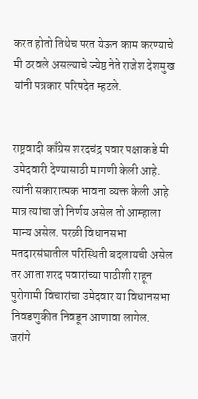करत होतो तिथेच परत येऊन काम करण्याचे मी ठरवले असल्याचे ज्येष्ठ नेते राजेश देशमुख यांनी पत्रकार परिषदेत म्हटले.


राष्ट्रवादी काँग्रेस शरदचंद्र पवार पक्षाकडे मी उमेदवारी देण्यासाठी मागणी केली आहे. त्यांनी सकारात्मक भावना व्यक्त केली आहे मात्र त्यांचा जो निर्णय असेल तो आम्हाला मान्य असेल. परळी विधानसभा मतदारसंघातील परिस्थिती बदलायची असेल तर आता शरद पवारांच्या पाठीशी राहून पुरोगामी विचारांचा उमेदवार या विधानसभा निवडणुकीत निवडून आणावा लागेल. जरांगे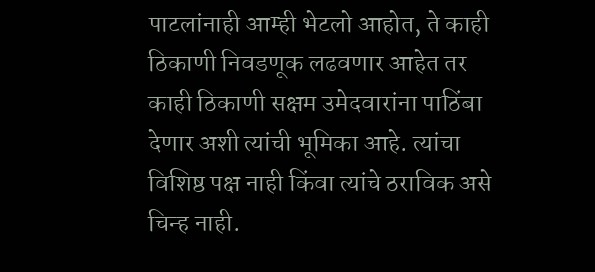पाटलांनाही आम्ही भेटलो आहोत, ते काही ठिकाणी निवडणूक लढवणार आहेत तर काही ठिकाणी सक्षम उमेदवारांना पाठिंबा देणार अशी त्यांची भूमिका आहे. त्यांचा विशिष्ठ पक्ष नाही किंवा त्यांचे ठराविक असे चिन्ह नाही.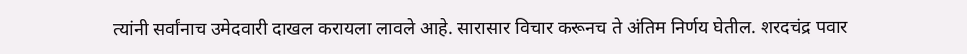त्यांनी सर्वांनाच उमेदवारी दाखल करायला लावले आहे. सारासार विचार करूनच ते अंतिम निर्णय घेतील. शरदचंद्र पवार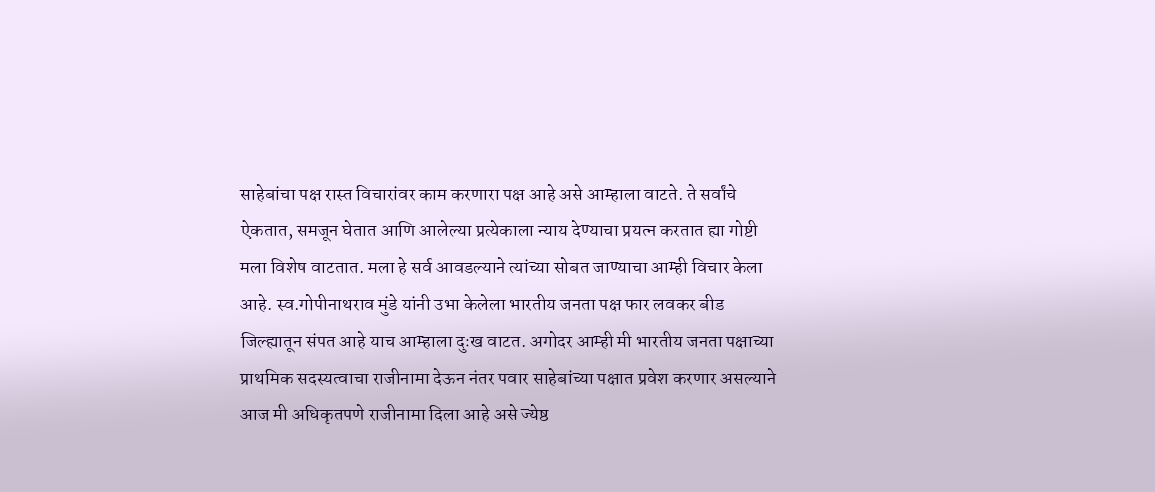साहेबांचा पक्ष रास्त विचारांवर काम करणारा पक्ष आहे असे आम्हाला वाटते. ते सर्वांचे ऐकतात, समजून घेतात आणि आलेल्या प्रत्येकाला न्याय देण्याचा प्रयत्न करतात ह्या गोष्टी मला विशेष वाटतात. मला हे सर्व आवडल्याने त्यांच्या सोबत जाण्याचा आम्ही विचार केला आहे. स्व.गोपीनाथराव मुंडे यांनी उभा केलेला भारतीय जनता पक्ष फार लवकर बीड जिल्ह्यातून संपत आहे याच आम्हाला दुःख वाटत. अगोदर आम्ही मी भारतीय जनता पक्षाच्या प्राथमिक सदस्यत्वाचा राजीनामा देऊन नंतर पवार साहेबांच्या पक्षात प्रवेश करणार असल्याने आज मी अधिकृतपणे राजीनामा दिला आहे असे ज्येष्ठ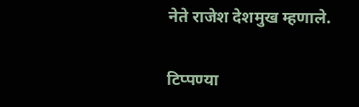नेते राजेश देशमुख म्हणाले.

टिप्पण्या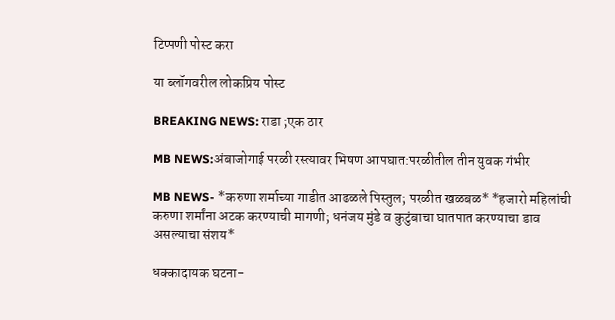टिप्पणी पोस्ट करा

या ब्लॉगवरील लोकप्रिय पोस्ट

BREAKING NEWS: राडा ;एक ठार

MB NEWS:अंबाजोगाई परळी रस्त्यावर भिषण आपघात:परळीतील तीन युवक गंभीर

MB NEWS- *करुणा शर्माच्या गाडीत आढळले पिस्तुल; परळीत खळबळ* *हजारो महिलांची करुणा शर्मांना अटक करण्याची मागणी; धनंजय मुंडे व कुटुंबाचा घातपात करण्याचा डाव असल्याचा संशय*

धक्कादायक घटना-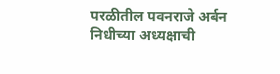परळीतील पवनराजे अर्बन निधीच्या अध्यक्षाची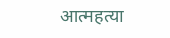आत्महत्या